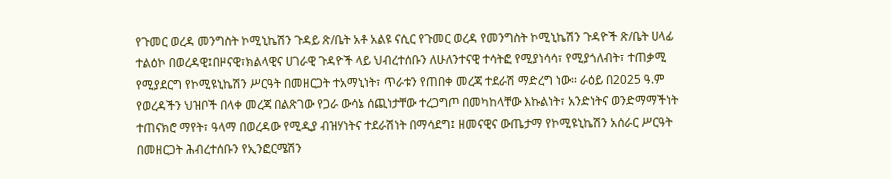የጉመር ወረዳ መንግስት ኮሚኒኬሽን ጉዳይ ጽ/ቤት አቶ አልዩ ናሲር የጉመር ወረዳ የመንግስት ኮሚኒኬሽን ጉዳዮች ጽ/ቤት ሀላፊ ተልዕኮ በወረዳዊ፤በዞናዊ፣ክልላዊና ሀገራዊ ጉዳዮች ላይ ህብረተሰቡን ለሁለንተናዊ ተሳትፎ የሚያነሳሳ፣ የሚያጎለብት፣ ተጠቃሚ የሚያደርግ የኮሚዩኒኬሽን ሥርዓት በመዘርጋት ተአማኒነት፣ ጥራቱን የጠበቀ መረጃ ተደራሽ ማድረግ ነው፡፡ ራዕይ በ2025 ዓ.ም የወረዳችን ህዝቦች በላቀ መረጃ በልጽገው የጋራ ውሳኔ ሰጪነታቸው ተረጋግጦ በመካከላቸው እኩልነት፣ አንድነትና ወንድማማችነት ተጠናክሮ ማየት፣ ዓላማ በወረዳው የሚዲያ ብዝሃነትና ተደራሽነት በማሳደግ፤ ዘመናዊና ውጤታማ የኮሚዩኒኬሽን አሰራር ሥርዓት በመዘርጋት ሕብረተሰቡን የኢንፎርሜሽን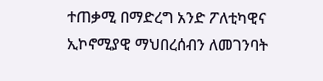ተጠቃሚ በማድረግ አንድ ፖለቲካዊና ኢኮኖሚያዊ ማህበረሰብን ለመገንባት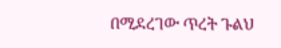በሚደረገው ጥረት ጉልህ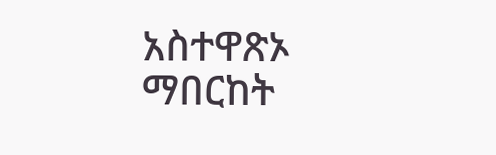አስተዋጽኦ ማበርከት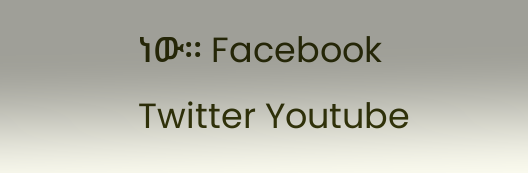ነው፡፡ Facebook Twitter Youtube